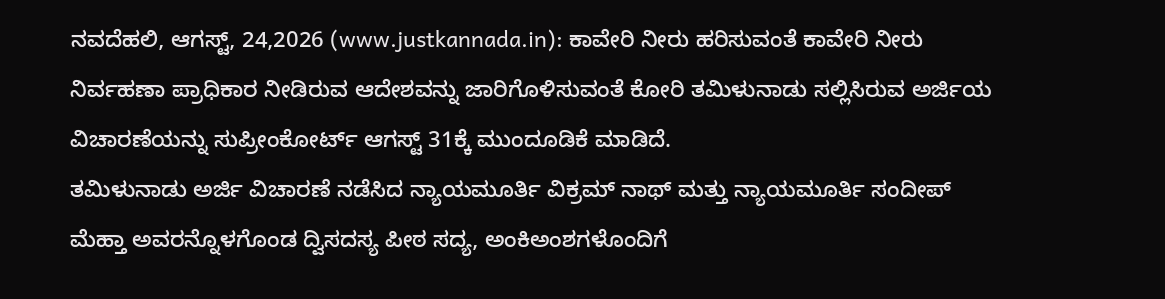ನವದೆಹಲಿ, ಆಗಸ್ಟ್, 24,2026 (www.justkannada.in): ಕಾವೇರಿ ನೀರು ಹರಿಸುವಂತೆ ಕಾವೇರಿ ನೀರು ನಿರ್ವಹಣಾ ಪ್ರಾಧಿಕಾರ ನೀಡಿರುವ ಆದೇಶವನ್ನು ಜಾರಿಗೊಳಿಸುವಂತೆ ಕೋರಿ ತಮಿಳುನಾಡು ಸಲ್ಲಿಸಿರುವ ಅರ್ಜಿಯ ವಿಚಾರಣೆಯನ್ನು ಸುಪ್ರೀಂಕೋರ್ಟ್ ಆಗಸ್ಟ್ 31ಕ್ಕೆ ಮುಂದೂಡಿಕೆ ಮಾಡಿದೆ.
ತಮಿಳುನಾಡು ಅರ್ಜಿ ವಿಚಾರಣೆ ನಡೆಸಿದ ನ್ಯಾಯಮೂರ್ತಿ ವಿಕ್ರಮ್ ನಾಥ್ ಮತ್ತು ನ್ಯಾಯಮೂರ್ತಿ ಸಂದೀಪ್ ಮೆಹ್ತಾ ಅವರನ್ನೊಳಗೊಂಡ ದ್ವಿಸದಸ್ಯ ಪೀಠ ಸದ್ಯ, ಅಂಕಿಅಂಶಗಳೊಂದಿಗೆ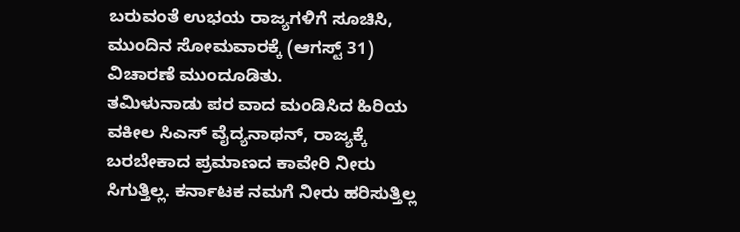ಬರುವಂತೆ ಉಭಯ ರಾಜ್ಯಗಳಿಗೆ ಸೂಚಿಸಿ, ಮುಂದಿನ ಸೋಮವಾರಕ್ಕೆ (ಆಗಸ್ಟ್ 31) ವಿಚಾರಣೆ ಮುಂದೂಡಿತು.
ತಮಿಳುನಾಡು ಪರ ವಾದ ಮಂಡಿಸಿದ ಹಿರಿಯ ವಕೀಲ ಸಿಎಸ್ ವೈದ್ಯನಾಥನ್, ರಾಜ್ಯಕ್ಕೆ ಬರಬೇಕಾದ ಪ್ರಮಾಣದ ಕಾವೇರಿ ನೀರು ಸಿಗುತ್ತಿಲ್ಲ. ಕರ್ನಾಟಕ ನಮಗೆ ನೀರು ಹರಿಸುತ್ತಿಲ್ಲ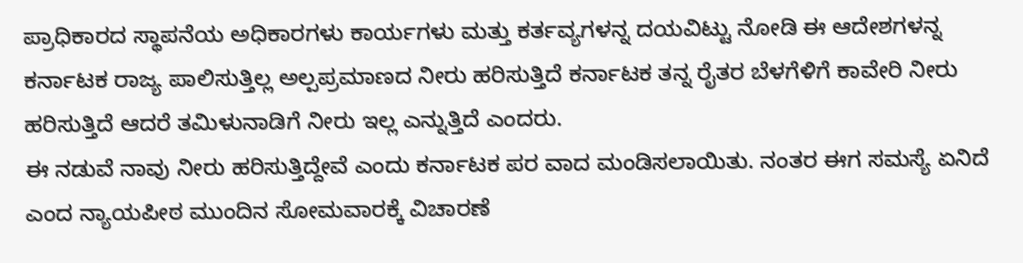ಪ್ರಾಧಿಕಾರದ ಸ್ಥಾಪನೆಯ ಅಧಿಕಾರಗಳು ಕಾರ್ಯಗಳು ಮತ್ತು ಕರ್ತವ್ಯಗಳನ್ನ ದಯವಿಟ್ಟು ನೋಡಿ ಈ ಆದೇಶಗಳನ್ನ ಕರ್ನಾಟಕ ರಾಜ್ಯ ಪಾಲಿಸುತ್ತಿಲ್ಲ ಅಲ್ಪಪ್ರಮಾಣದ ನೀರು ಹರಿಸುತ್ತಿದೆ ಕರ್ನಾಟಕ ತನ್ನ ರೈತರ ಬೆಳಗೆಳಿಗೆ ಕಾವೇರಿ ನೀರು ಹರಿಸುತ್ತಿದೆ ಆದರೆ ತಮಿಳುನಾಡಿಗೆ ನೀರು ಇಲ್ಲ ಎನ್ನುತ್ತಿದೆ ಎಂದರು.
ಈ ನಡುವೆ ನಾವು ನೀರು ಹರಿಸುತ್ತಿದ್ದೇವೆ ಎಂದು ಕರ್ನಾಟಕ ಪರ ವಾದ ಮಂಡಿಸಲಾಯಿತು. ನಂತರ ಈಗ ಸಮಸ್ಯೆ ಏನಿದೆ ಎಂದ ನ್ಯಾಯಪೀಠ ಮುಂದಿನ ಸೋಮವಾರಕ್ಕೆ ವಿಚಾರಣೆ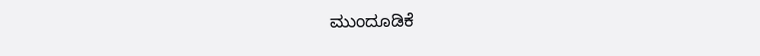ಮುಂದೂಡಿಕೆ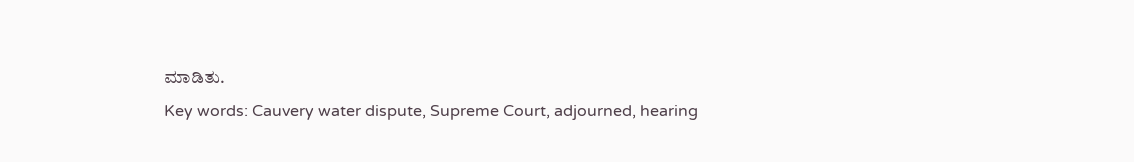ಮಾಡಿತು.
Key words: Cauvery water dispute, Supreme Court, adjourned, hearing